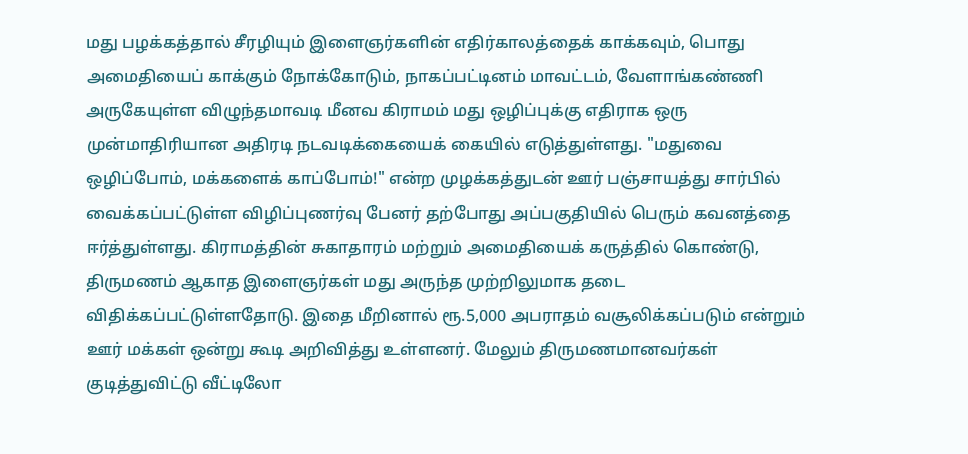மது பழக்கத்தால் சீரழியும் இளைஞர்களின் எதிர்காலத்தைக் காக்கவும், பொது அமைதியைப் காக்கும் நோக்கோடும், நாகப்பட்டினம் மாவட்டம், வேளாங்கண்ணி அருகேயுள்ள விழுந்தமாவடி மீனவ கிராமம் மது ஒழிப்புக்கு எதிராக ஒரு முன்மாதிரியான அதிரடி நடவடிக்கையைக் கையில் எடுத்துள்ளது. "மதுவை ஒழிப்போம், மக்களைக் காப்போம்!" என்ற முழக்கத்துடன் ஊர் பஞ்சாயத்து சார்பில் வைக்கப்பட்டுள்ள விழிப்புணர்வு பேனர் தற்போது அப்பகுதியில் பெரும் கவனத்தை ஈர்த்துள்ளது. கிராமத்தின் சுகாதாரம் மற்றும் அமைதியைக் கருத்தில் கொண்டு, திருமணம் ஆகாத இளைஞர்கள் மது அருந்த முற்றிலுமாக தடை விதிக்கப்பட்டுள்ளதோடு. இதை மீறினால் ரூ.5,000 அபராதம் வசூலிக்கப்படும் என்றும் ஊர் மக்கள் ஒன்று கூடி அறிவித்து உள்ளனர். மேலும் திருமணமானவர்கள் குடித்துவிட்டு வீட்டிலோ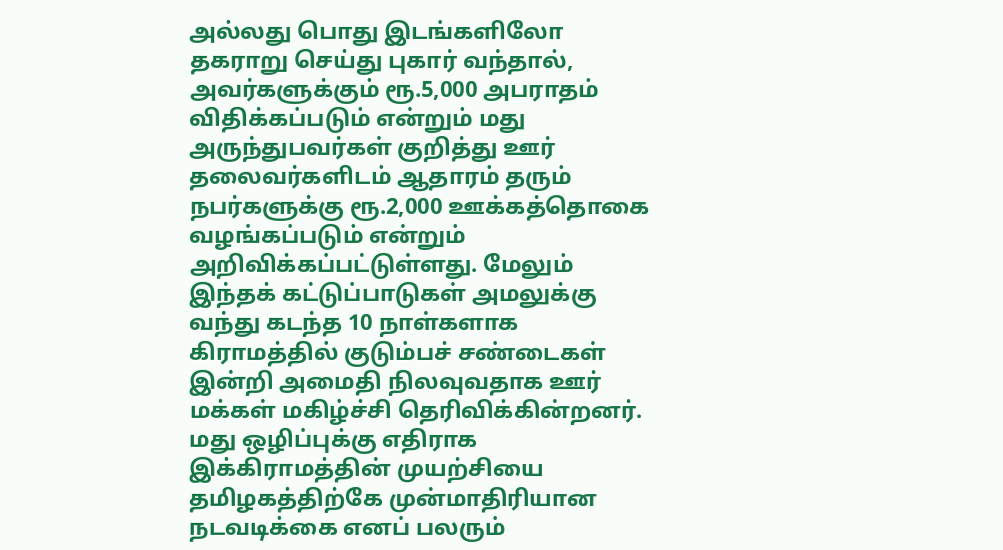அல்லது பொது இடங்களிலோ தகராறு செய்து புகார் வந்தால், அவர்களுக்கும் ரூ.5,000 அபராதம் விதிக்கப்படும் என்றும் மது அருந்துபவர்கள் குறித்து ஊர் தலைவர்களிடம் ஆதாரம் தரும் நபர்களுக்கு ரூ.2,000 ஊக்கத்தொகை வழங்கப்படும் என்றும் அறிவிக்கப்பட்டுள்ளது. மேலும் இந்தக் கட்டுப்பாடுகள் அமலுக்கு வந்து கடந்த 10 நாள்களாக கிராமத்தில் குடும்பச் சண்டைகள் இன்றி அமைதி நிலவுவதாக ஊர் மக்கள் மகிழ்ச்சி தெரிவிக்கின்றனர். மது ஒழிப்புக்கு எதிராக இக்கிராமத்தின் முயற்சியை தமிழகத்திற்கே முன்மாதிரியான நடவடிக்கை எனப் பலரும்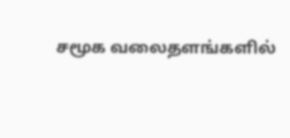சமூக வலைதளங்களில்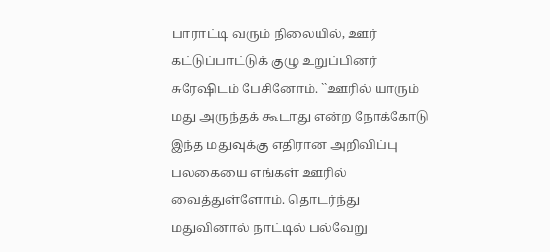பாராட்டி வரும் நிலையில், ஊர் கட்டுப்பாட்டுக் குழு உறுப்பினர் சுரேஷிடம் பேசினோம். ``ஊரில் யாரும் மது அருந்தக் கூடாது என்ற நோக்கோடு இந்த மதுவுக்கு எதிரான அறிவிப்பு பலகையை எங்கள் ஊரில் வைத்துள்ளோம். தொடர்ந்து மதுவினால் நாட்டில் பல்வேறு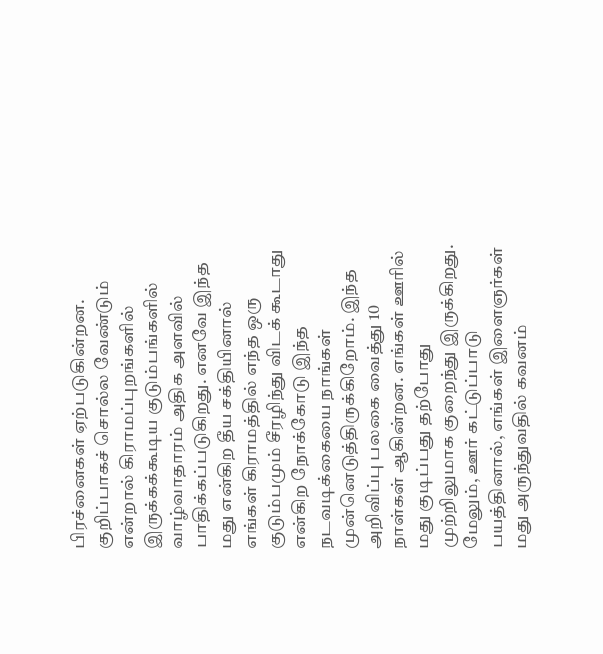பிரச்னைகள் ஏற்படுகின்றன. குறிப்பாகச் சொல்ல வேண்டும் என்றால் கிராமப்புறங்களில் இருக்கக்கூடிய குடும்பங்களில் வாழ்வாதாரம் அதிக அளவில் பாதிக்கப்படுகிறது. எனவே இந்த மது என்கிற தீய சக்தியினால் எங்கள் கிராமத்தில் எந்த ஒரு குடும்பமும் சீரழிந்து விடக் கூடாது என்கிற நோக்கோடு இந்த நடவடிக்கையை நாங்கள் முன்னெடுத்திருக்கிறோம். இந்த அறிவிப்பு பலகை வைத்து 10 நாள்கள் ஆகின்றன. எங்கள் ஊரில் மது குடிப்பது தற்போது முற்றிலுமாக குறைந்து இருக்கிறது. மேலும், ஊர் கட்டுப்பாடு பயத்தினால், எங்கள் இளைஞர்கள் மது அருந்துவதில் கவனம்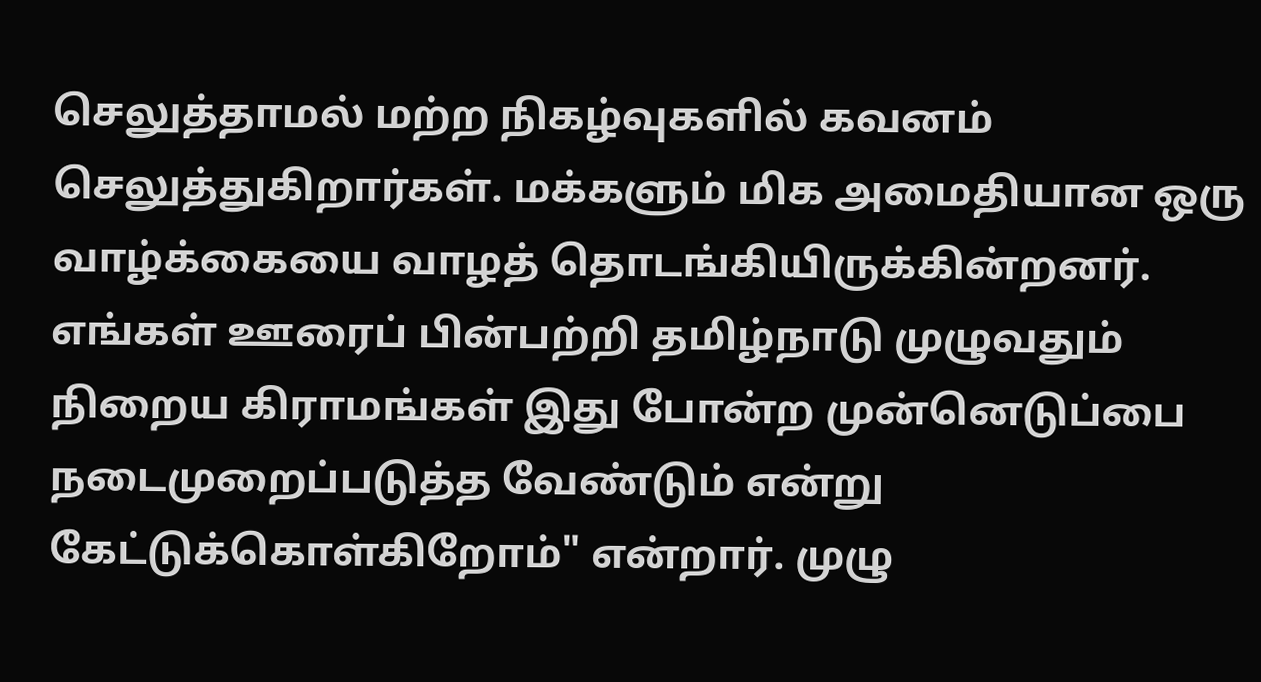செலுத்தாமல் மற்ற நிகழ்வுகளில் கவனம் செலுத்துகிறார்கள். மக்களும் மிக அமைதியான ஒரு வாழ்க்கையை வாழத் தொடங்கியிருக்கின்றனர். எங்கள் ஊரைப் பின்பற்றி தமிழ்நாடு முழுவதும் நிறைய கிராமங்கள் இது போன்ற முன்னெடுப்பை நடைமுறைப்படுத்த வேண்டும் என்று கேட்டுக்கொள்கிறோம்" என்றார். முழு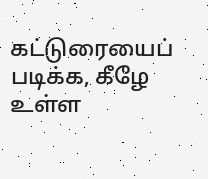கட்டுரையைப் படிக்க, கீழே உள்ள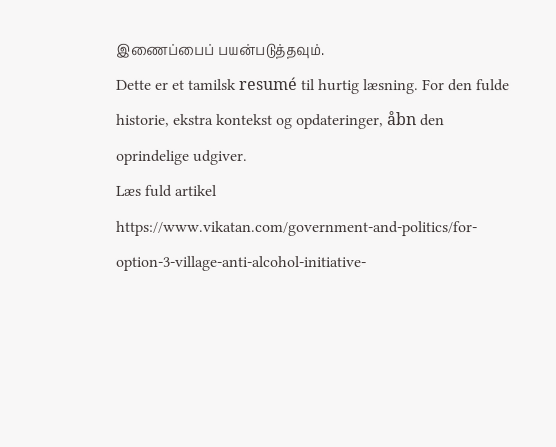இணைப்பைப் பயன்படுத்தவும்.
Dette er et tamilsk resumé til hurtig læsning. For den fulde historie, ekstra kontekst og opdateringer, åbn den oprindelige udgiver.
Læs fuld artikel
https://www.vikatan.com/government-and-politics/for-option-3-village-anti-alcohol-initiative-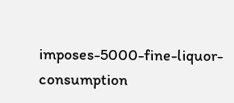imposes-5000-fine-liquor-consumption